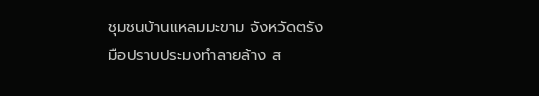ชุมชนบ้านแหลมมะขาม จังหวัดตรัง
มือปราบประมงทำลายล้าง ส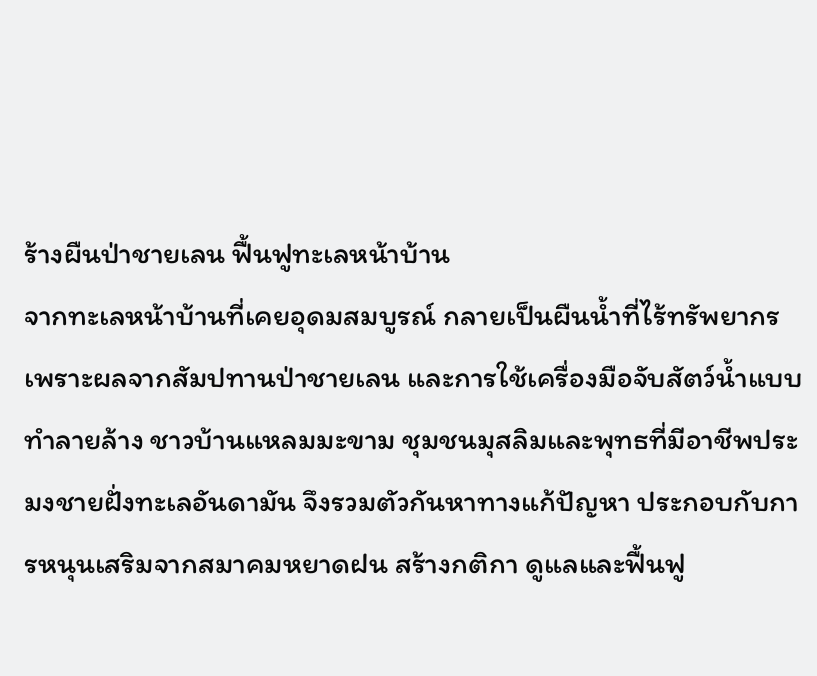ร้างผืนป่าชายเลน ฟื้นฟูทะเลหน้าบ้าน
จากทะเลหน้าบ้านที่เคยอุดมสมบูรณ์ กลายเป็นผืนน้ำที่ไร้ทรัพยากร เพราะผลจากสัมปทานป่าชายเลน และการใช้เครื่องมือจับสัตว์น้ำแบบทำลายล้าง ชาวบ้านแหลมมะขาม ชุมชนมุสลิมและพุทธที่มีอาชีพประมงชายฝั่งทะเลอันดามัน จึงรวมตัวกันหาทางแก้ปัญหา ประกอบกับการหนุนเสริมจากสมาคมหยาดฝน สร้างกติกา ดูแลและฟื้นฟู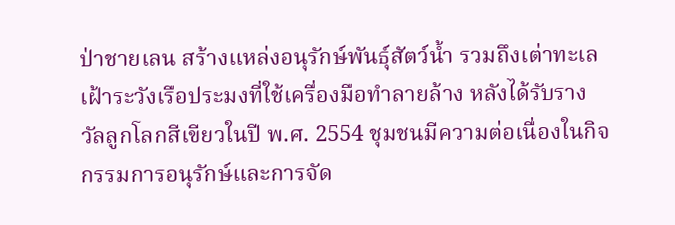ป่าชายเลน สร้างแหล่งอนุรักษ์พันธุ์สัตว์น้ำ รวมถึงเต่าทะเล เฝ้าระวังเรือประมงที่ใช้เครื่องมือทำลายล้าง หลังได้รับรางวัลลูกโลกสีเขียวในปี พ.ศ. 2554 ชุมชนมีความต่อเนื่องในกิจกรรมการอนุรักษ์และการจัด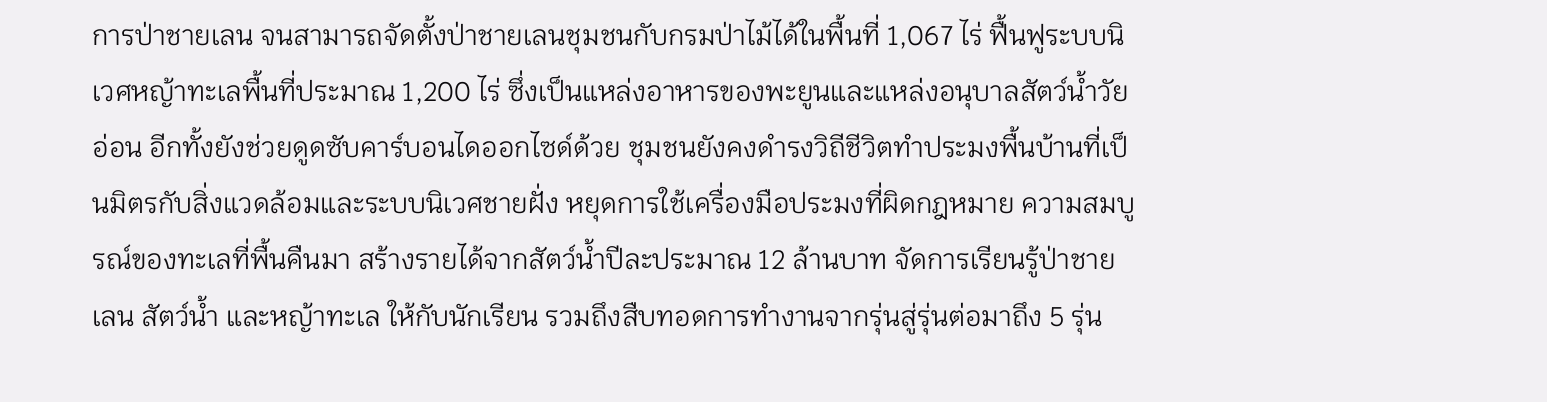การป่าชายเลน จนสามารถจัดตั้งป่าชายเลนชุมชนกับกรมป่าไม้ได้ในพื้นที่ 1,067 ไร่ ฟื้นฟูระบบนิเวศหญ้าทะเลพื้นที่ประมาณ 1,200 ไร่ ซึ่งเป็นแหล่งอาหารของพะยูนและแหล่งอนุบาลสัตว์น้ำวัยอ่อน อีกทั้งยังช่วยดูดซับคาร์บอนไดออกไซด์ด้วย ชุมชนยังคงดำรงวิถีชีวิตทำประมงพื้นบ้านที่เป็นมิตรกับสิ่งแวดล้อมและระบบนิเวศชายฝั่ง หยุดการใช้เครื่องมือประมงที่ผิดกฎหมาย ความสมบูรณ์ของทะเลที่พื้นคืนมา สร้างรายได้จากสัตว์น้ำปีละประมาณ 12 ล้านบาท จัดการเรียนรู้ป่าชายเลน สัตว์น้ำ และหญ้าทะเล ให้กับนักเรียน รวมถึงสืบทอดการทำงานจากรุ่นสู่รุ่นต่อมาถึง 5 รุ่น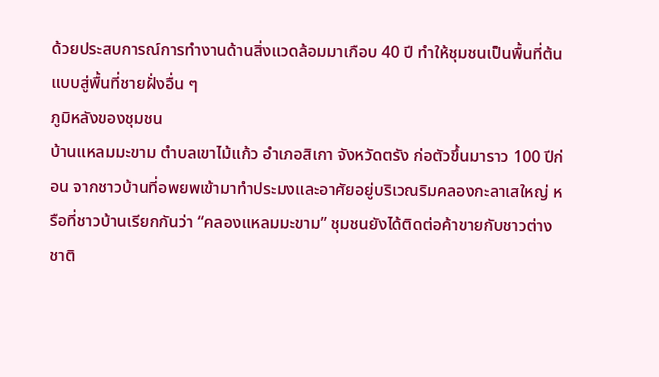ด้วยประสบการณ์การทำงานด้านสิ่งแวดล้อมมาเกือบ 40 ปี ทำให้ชุมชนเป็นพื้นที่ต้นแบบสู่พื้นที่ชายฝั่งอื่น ๆ
ภูมิหลังของชุมชน
บ้านแหลมมะขาม ตำบลเขาไม้แก้ว อำเภอสิเกา จังหวัดตรัง ก่อตัวขึ้นมาราว 100 ปีก่อน จากชาวบ้านที่อพยพเข้ามาทำประมงและอาศัยอยู่บริเวณริมคลองกะลาเสใหญ่ หรือที่ชาวบ้านเรียกกันว่า “คลองแหลมมะขาม” ชุมชนยังได้ติดต่อค้าขายกับชาวต่างชาติ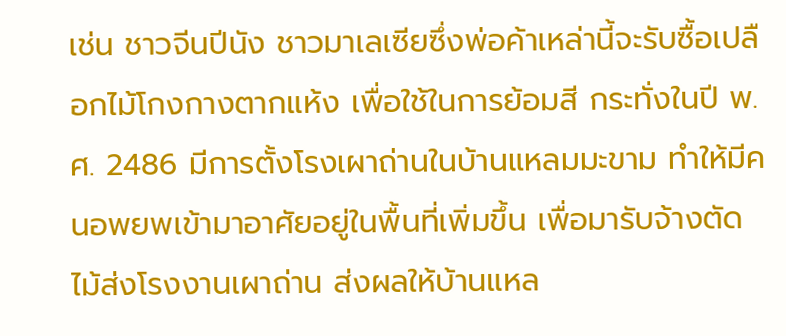เช่น ชาวจีนปีนัง ชาวมาเลเซียซึ่งพ่อค้าเหล่านี้จะรับซื้อเปลือกไม้โกงกางตากแห้ง เพื่อใช้ในการย้อมสี กระทั่งในปี พ.ศ. 2486 มีการตั้งโรงเผาถ่านในบ้านแหลมมะขาม ทำให้มีคนอพยพเข้ามาอาศัยอยู่ในพื้นที่เพิ่มขึ้น เพื่อมารับจ้างตัดไม้ส่งโรงงานเผาถ่าน ส่งผลให้บ้านแหล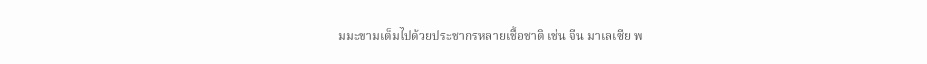มมะขามเต็มไปด้วยประชากรหลายเชื้อชาติ เช่น จีน มาเลเซีย พ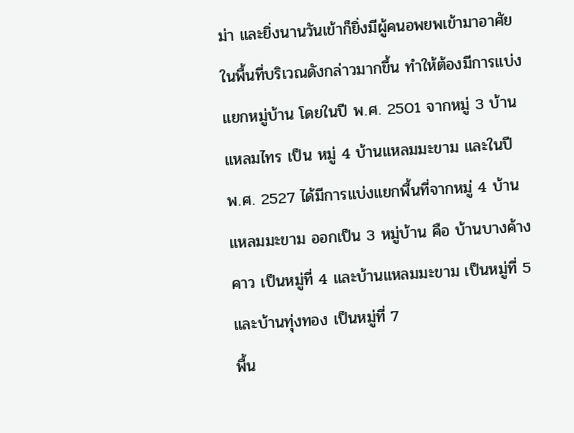ม่า และยิ่งนานวันเข้าก็ยิ่งมีผู้คนอพยพเข้ามาอาศัยในพื้นที่บริเวณดังกล่าวมากขึ้น ทำให้ต้องมีการแบ่งแยกหมู่บ้าน โดยในปี พ.ศ. 2501 จากหมู่ 3 บ้านแหลมไทร เป็น หมู่ 4 บ้านแหลมมะขาม และในปี พ.ศ. 2527 ได้มีการแบ่งแยกพื้นที่จากหมู่ 4 บ้านแหลมมะขาม ออกเป็น 3 หมู่บ้าน คือ บ้านบางค้างคาว เป็นหมู่ที่ 4 และบ้านแหลมมะขาม เป็นหมู่ที่ 5 และบ้านทุ่งทอง เป็นหมู่ที่ 7
พื้น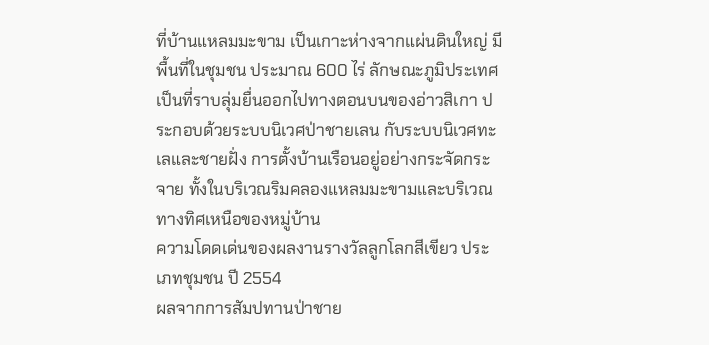ที่บ้านแหลมมะขาม เป็นเกาะห่างจากแผ่นดินใหญ่ มีพื้นที่ในชุมชน ประมาณ 600 ไร่ ลักษณะภูมิประเทศเป็นที่ราบลุ่มยื่นออกไปทางตอนบนของอ่าวสิเกา ประกอบด้วยระบบนิเวศป่าชายเลน กับระบบนิเวศทะเลและชายฝั่ง การตั้งบ้านเรือนอยู่อย่างกระจัดกระจาย ทั้งในบริเวณริมคลองแหลมมะขามและบริเวณทางทิศเหนือของหมู่บ้าน
ความโดดเด่นของผลงานรางวัลลูกโลกสีเขียว ประเภทชุมชน ปี 2554
ผลจากการสัมปทานป่าชาย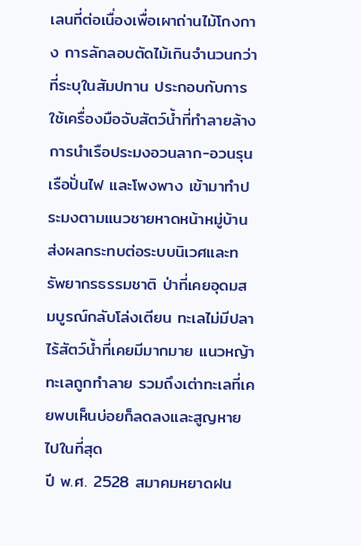เลนที่ต่อเนื่องเพื่อเผาถ่านไม้โกงกาง การลักลอบตัดไม้เกินจำนวนกว่าที่ระบุในสัมปทาน ประกอบกับการใช้เครื่องมือจับสัตว์น้ำที่ทำลายล้าง การนำเรือประมงอวนลาก-อวนรุน เรือปั่นไฟ และโพงพาง เข้ามาทำประมงตามแนวชายหาดหน้าหมู่บ้าน ส่งผลกระทบต่อระบบนิเวศและทรัพยากรธรรมชาติ ป่าที่เคยอุดมสมบูรณ์กลับโล่งเตียน ทะเลไม่มีปลา ไร้สัตว์น้ำที่เคยมีมากมาย แนวหญ้าทะเลถูกทำลาย รวมถึงเต่าทะเลที่เคยพบเห็นบ่อยก็ลดลงและสูญหายไปในที่สุด
ปี พ.ศ. 2528 สมาคมหยาดฝน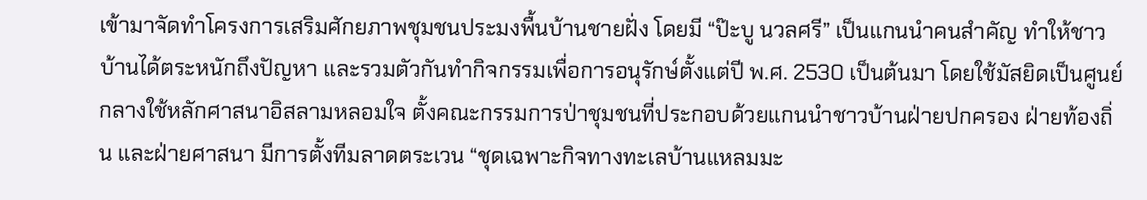เข้ามาจัดทำโครงการเสริมศักยภาพชุมชนประมงพื้นบ้านชายฝั่ง โดยมี “ป๊ะบู นวลศรี” เป็นแกนนำคนสำคัญ ทำให้ชาวบ้านได้ตระหนักถึงปัญหา และรวมตัวกันทำกิจกรรมเพื่อการอนุรักษ์ตั้งแต่ปี พ.ศ. 2530 เป็นต้นมา โดยใช้มัสยิดเป็นศูนย์กลางใช้หลักศาสนาอิสลามหลอมใจ ตั้งคณะกรรมการป่าชุมชนที่ประกอบด้วยแกนนำชาวบ้านฝ่ายปกครอง ฝ่ายท้องถิ่น และฝ่ายศาสนา มีการตั้งทีมลาดตระเวน “ชุดเฉพาะกิจทางทะเลบ้านแหลมมะ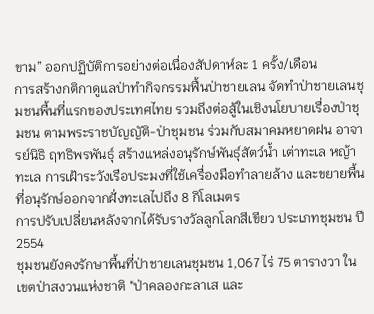ขาม” ออกปฏิบัติการอย่างต่อเนื่องสัปดาห์ละ 1 ครั้ง/เดือน
การสร้างกติกาดูแลป่าทำกิจกรรมฟื้นป่าชายเลน จัดทำป่าชายเลนชุมชนพื้นที่แรกของประเทศไทย รวมถึงต่อสู้ในเชิงนโยบายเรื่องป่าชุมชน ตามพระราชบัญญัติ-ป่าชุมชน ร่วมกับสมาคมหยาดฝน อาจารย์นิธิ ฤทธิพรพันธุ์ สร้างแหล่งอนุรักษ์พันธุ์สัตว์น้ำ เต่าทะเล หญ้าทะเล การเฝ้าระวังเรือประมงที่ใช้เครื่องมือทำลายล้าง และขยายพื้นที่อนุรักษ์ออกจากฝั่งทะเลไปถึง 8 กิโลเมตร
การปรับเปลี่ยนหลังจากได้รับรางวัลลูกโลกสีเขียว ประเภทชุมชน ปี 2554
ชุมชนยังคงรักษาพื้นที่ป่าชายเลนชุมชน 1,067 ไร่ 75 ตารางวา ในเขตป่าสงวนแห่งชาติ "ป่าคลองกะลาเส และ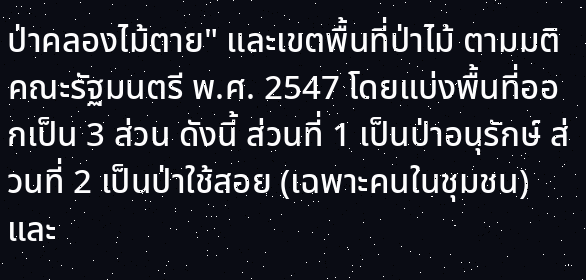ป่าคลองไม้ตาย" และเขตพื้นที่ป่าไม้ ตามมติคณะรัฐมนตรี พ.ศ. 2547 โดยแบ่งพื้นที่ออกเป็น 3 ส่วน ดังนี้ ส่วนที่ 1 เป็นป่าอนุรักษ์ ส่วนที่ 2 เป็นป่าใช้สอย (เฉพาะคนในชุมชน) และ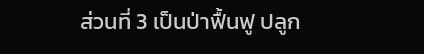ส่วนที่ 3 เป็นป่าฟื้นฟู ปลูก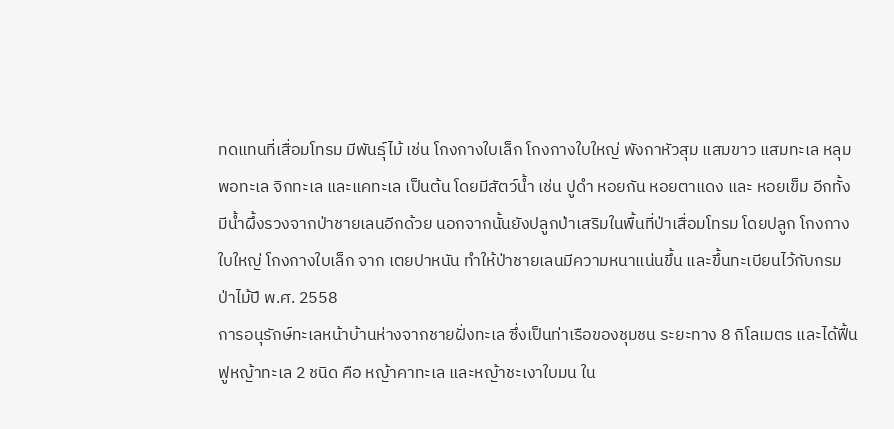ทดแทนที่เสื่อมโทรม มีพันธุ์ไม้ เช่น โกงกางใบเล็ก โกงกางใบใหญ่ พังกาหัวสุม แสมขาว แสมทะเล หลุมพอทะเล จิกทะเล และแคทะเล เป็นต้น โดยมีสัตว์น้ำ เช่น ปูดำ หอยกัน หอยตาแดง และ หอยเข็ม อีกทั้งมีน้ำผึ้งรวงจากป่าชายเลนอีกด้วย นอกจากนั้นยังปลูกป่าเสริมในพื้นที่ป่าเสื่อมโทรม โดยปลูก โกงกางใบใหญ่ โกงกางใบเล็ก จาก เตยปาหนัน ทำให้ป่าชายเลนมีความหนาแน่นขึ้น และขึ้นทะเบียนไว้กับกรมป่าไม้ปี พ.ศ. 2558
การอนุรักษ์ทะเลหน้าบ้านห่างจากชายฝั่งทะเล ซึ่งเป็นท่าเรือของชุมชน ระยะทาง 8 กิโลเมตร และได้ฟื้นฟูหญ้าทะเล 2 ชนิด คือ หญ้าคาทะเล และหญ้าชะเงาใบมน ใน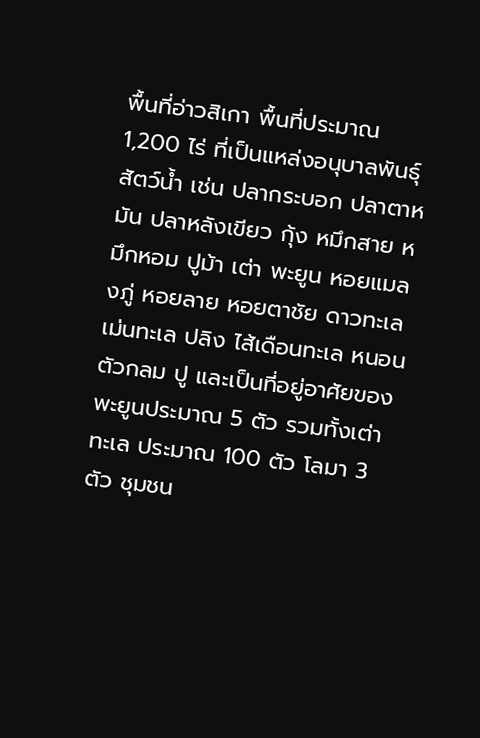พื้นที่อ่าวสิเกา พื้นที่ประมาณ 1,200 ไร่ ที่เป็นแหล่งอนุบาลพันธุ์สัตว์น้ำ เช่น ปลากระบอก ปลาตาหมัน ปลาหลังเขียว กุ้ง หมึกสาย หมึกหอม ปูม้า เต่า พะยูน หอยแมลงภู่ หอยลาย หอยตาชัย ดาวทะเล เม่นทะเล ปลิง ไส้เดือนทะเล หนอนตัวกลม ปู และเป็นที่อยู่อาศัยของพะยูนประมาณ 5 ตัว รวมทั้งเต่าทะเล ประมาณ 100 ตัว โลมา 3 ตัว ชุมชน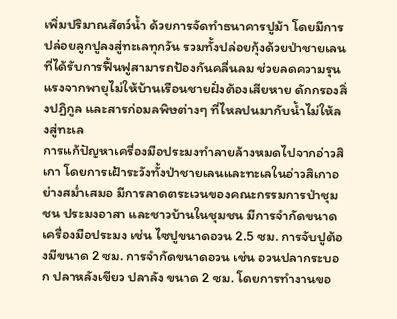เพิ่มปริมาณสัตว์น้ำ ด้วยการจัดทำธนาคารปูม้า โดยมีการปล่อยลูกปูลงสู่ทะเลทุกวัน รวมทั้งปล่อยกุ้งด้วยป่าชายเลนที่ได้รับการฟื้นฟูสามารถป้องกันคลื่นลม ช่วยลดความรุนแรงจากพายุไม่ให้บ้านเรือนชายฝั่งต้องเสียหาย ดักกรองสิ่งปฏิกูล และสารก่อมลพิษต่างๆ ที่ไหลปนมากับน้ำไม่ให้ลงสู่ทะเล
การแก้ปัญหาเครื่องมือประมงทำลายล้างหมดไปจากอ่าวสิเกา โดยการเฝ้าระวังทั้งป่าชายเลนและทะเลในอ่าวสิเกาอย่างสม่ำเสมอ มีการลาดตระเวนของคณะกรรมการป่าชุมชน ประมงอาสา และชาวบ้านในชุมชน มีการจำกัดขนาดเครื่องมือประมง เช่น ไซปูขนาดอวน 2.5 ซม. การจับปูต้องมีขนาด 2 ซม. การจำกัดขนาดอวน เช่น อวนปลากระบอก ปลาหลังเขียว ปลาลัง ขนาด 2 ซม. โดยการทำงานขอ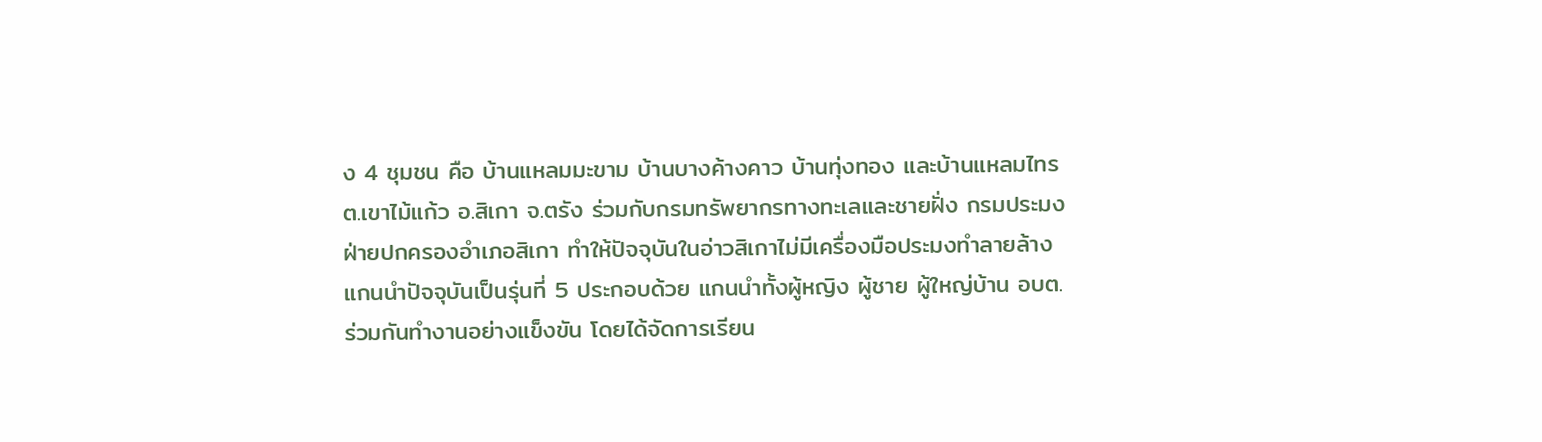ง 4 ชุมชน คือ บ้านแหลมมะขาม บ้านบางค้างคาว บ้านทุ่งทอง และบ้านแหลมไทร ต.เขาไม้แก้ว อ.สิเกา จ.ตรัง ร่วมกับกรมทรัพยากรทางทะเลและชายฝั่ง กรมประมง ฝ่ายปกครองอำเภอสิเกา ทำให้ปัจจุบันในอ่าวสิเกาไม่มีเครื่องมือประมงทำลายล้าง
แกนนำปัจจุบันเป็นรุ่นที่ 5 ประกอบด้วย แกนนำทั้งผู้หญิง ผู้ชาย ผู้ใหญ่บ้าน อบต. ร่วมกันทำงานอย่างแข็งขัน โดยได้จัดการเรียน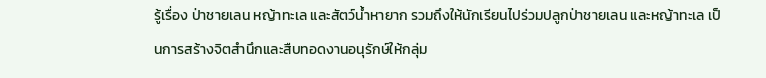รู้เรื่อง ป่าชายเลน หญ้าทะเล และสัตว์น้ำหายาก รวมถึงให้นักเรียนไปร่วมปลูกป่าชายเลน และหญ้าทะเล เป็นการสร้างจิตสำนึกและสืบทอดงานอนุรักษ์ให้กลุ่ม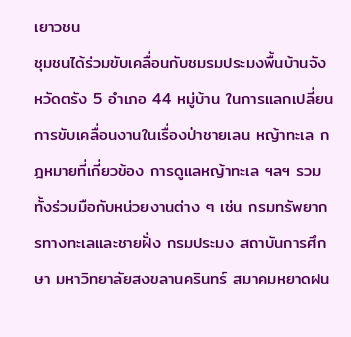เยาวชน
ชุมชนได้ร่วมขับเคลื่อนกับชมรมประมงพื้นบ้านจังหวัดตรัง 5 อำเภอ 44 หมู่บ้าน ในการแลกเปลี่ยนการขับเคลื่อนงานในเรื่องป่าชายเลน หญ้าทะเล กฎหมายที่เกี่ยวข้อง การดูแลหญ้าทะเล ฯลฯ รวมทั้งร่วมมือกับหน่วยงานต่าง ๆ เช่น กรมทรัพยากรทางทะเลและชายฝั่ง กรมประมง สถาบันการศึกษา มหาวิทยาลัยสงขลานครินทร์ สมาคมหยาดฝน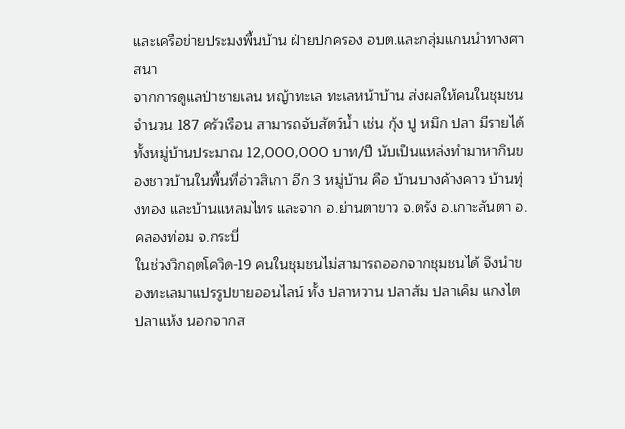และเครือข่ายประมงพื้นบ้าน ฝ่ายปกครอง อบต.และกลุ่มแกนนำทางศาสนา
จากการดูแลป่าชายเลน หญ้าทะเล ทะเลหน้าบ้าน ส่งผลให้คนในชุมชน จำนวน 187 ครัวเรือน สามารถจับสัตว์น้ำ เช่น กุ้ง ปู หมึก ปลา มีรายได้ทั้งหมู่บ้านประมาณ 12,000,000 บาท/ปี นับเป็นแหล่งทำมาหากินของชาวบ้านในพื้นที่อ่าวสิเกา อีก 3 หมู่บ้าน คือ บ้านบางค้างคาว บ้านทุ่งทอง และบ้านแหลมไทร และจาก อ.ย่านตาขาว จ.ตรัง อ.เกาะลันตา อ.คลองท่อม จ.กระบี่
ในช่วงวิกฤตโควิด-19 คนในชุมชนไม่สามารถออกจากชุมชนได้ จึงนำของทะเลมาแปรรูปขายออนไลน์ ทั้ง ปลาหวาน ปลาส้ม ปลาเค็ม แกงไตปลาแห้ง นอกจากส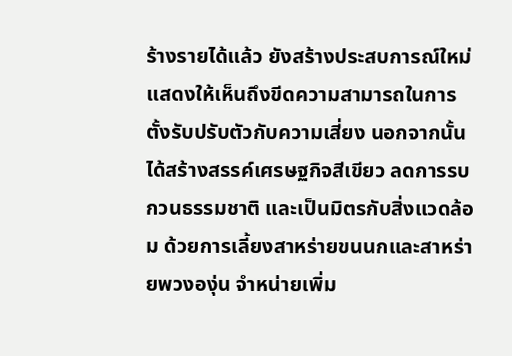ร้างรายได้แล้ว ยังสร้างประสบการณ์ใหม่ แสดงให้เห็นถึงขีดความสามารถในการตั้งรับปรับตัวกับความเสี่ยง นอกจากนั้นได้สร้างสรรค์เศรษฐกิจสีเขียว ลดการรบกวนธรรมชาติ และเป็นมิตรกับสิ่งแวดล้อม ด้วยการเลี้ยงสาหร่ายขนนกและสาหร่ายพวงองุ่น จำหน่ายเพิ่ม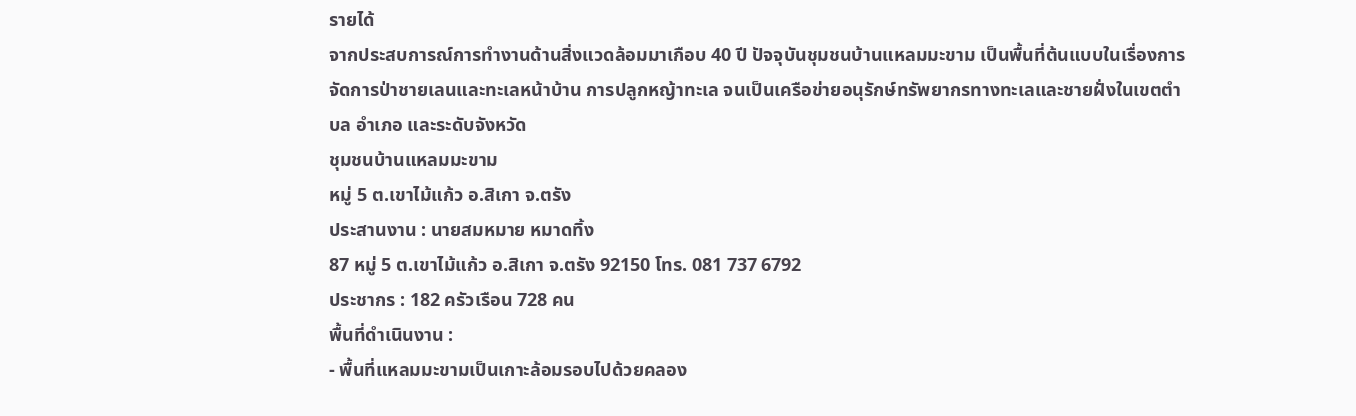รายได้
จากประสบการณ์การทำงานด้านสิ่งแวดล้อมมาเกือบ 40 ปี ปัจจุบันชุมชนบ้านแหลมมะขาม เป็นพื้นที่ต้นแบบในเรื่องการจัดการป่าชายเลนและทะเลหน้าบ้าน การปลูกหญ้าทะเล จนเป็นเครือข่ายอนุรักษ์ทรัพยากรทางทะเลและชายฝั่งในเขตตำบล อำเภอ และระดับจังหวัด
ชุมชนบ้านแหลมมะขาม
หมู่ 5 ต.เขาไม้แก้ว อ.สิเกา จ.ตรัง
ประสานงาน : นายสมหมาย หมาดทิ้ง
87 หมู่ 5 ต.เขาไม้แก้ว อ.สิเกา จ.ตรัง 92150 โทร. 081 737 6792
ประชากร : 182 ครัวเรือน 728 คน
พื้นที่ดำเนินงาน :
- พื้นที่แหลมมะขามเป็นเกาะล้อมรอบไปด้วยคลอง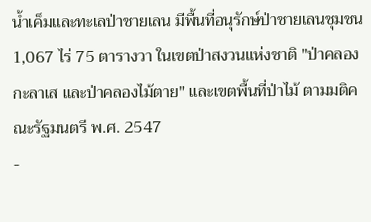น้ำเค็มและทะเลป่าชายเลน มีพื้นที่อนุรักษ์ป่าชายเลนชุมชน 1,067 ไร่ 75 ตารางวา ในเขตป่าสงวนแห่งชาติ "ป่าคลองกะลาเส และป่าคลองไม้ตาย" และเขตพื้นที่ป่าไม้ ตามมติคณะรัฐมนตรี พ.ศ. 2547
-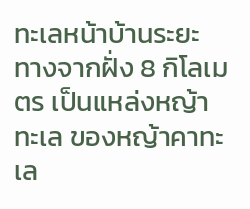ทะเลหน้าบ้านระยะทางจากฝั่ง 8 กิโลเมตร เป็นแหล่งหญ้าทะเล ของหญ้าคาทะเล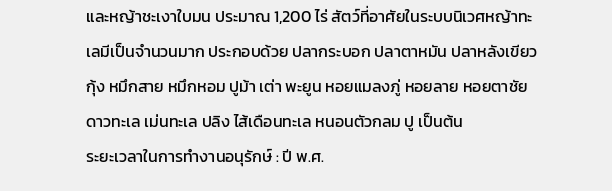และหญ้าชะเงาใบมน ประมาณ 1,200 ไร่ สัตว์ที่อาศัยในระบบนิเวศหญ้าทะเลมีเป็นจำนวนมาก ประกอบด้วย ปลากระบอก ปลาตาหมัน ปลาหลังเขียว กุ้ง หมึกสาย หมึกหอม ปูม้า เต่า พะยูน หอยแมลงภู่ หอยลาย หอยตาชัย ดาวทะเล เม่นทะเล ปลิง ไส้เดือนทะเล หนอนตัวกลม ปู เป็นต้น
ระยะเวลาในการทำงานอนุรักษ์ : ปี พ.ศ.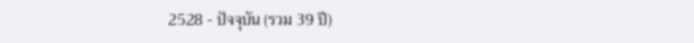2528 - ปัจจุบัน (รวม 39 ปี)